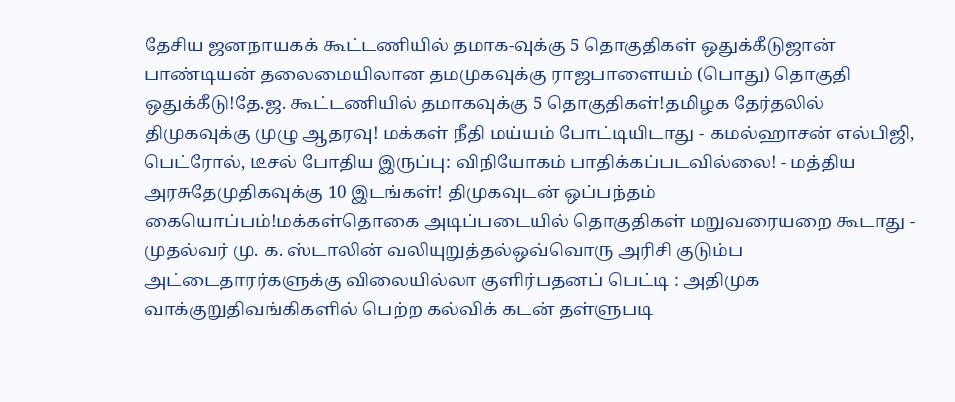தேசிய ஜனநாயகக் கூட்டணியில் தமாக-வுக்கு 5 தொகுதிகள் ஒதுக்கீடுஜான் பாண்டியன் தலைமையிலான தமமுகவுக்கு ராஜபாளையம் (பொது) தொகுதி ஒதுக்கீடு!தே.ஜ. கூட்டணியில் தமாகவுக்கு 5 தொகுதிகள்!தமிழக தேர்தலில் திமுகவுக்கு முழு ஆதரவு! மக்கள் நீதி மய்யம் போட்டியிடாது - கமல்ஹாசன் எல்பிஜி, பெட்ரோல், டீசல் போதிய இருப்பு: விநியோகம் பாதிக்கப்படவில்லை! - மத்திய அரசுதேமுதிகவுக்கு 10 இடங்கள்! திமுகவுடன் ஒப்பந்தம் கையொப்பம்!மக்கள்தொகை அடிப்படையில் தொகுதிகள் மறுவரையறை கூடாது - முதல்வர் மு. க. ஸ்டாலின் வலியுறுத்தல்ஒவ்வொரு அரிசி குடும்ப அட்டைதாரர்களுக்கு விலையில்லா குளிர்பதனப் பெட்டி : அதிமுக வாக்குறுதிவங்கிகளில் பெற்ற கல்விக் கடன் தள்ளுபடி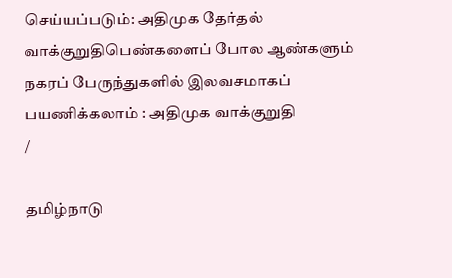செய்யப்படும்: அதிமுக தேர்தல் வாக்குறுதிபெண்களைப் போல ஆண்களும் நகரப் பேருந்துகளில் இலவசமாகப் பயணிக்கலாம் : அதிமுக வாக்குறுதி
/

தமிழ்நாடு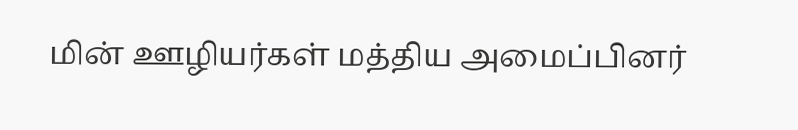மின் ஊழியர்கள் மத்திய அமைப்பினர்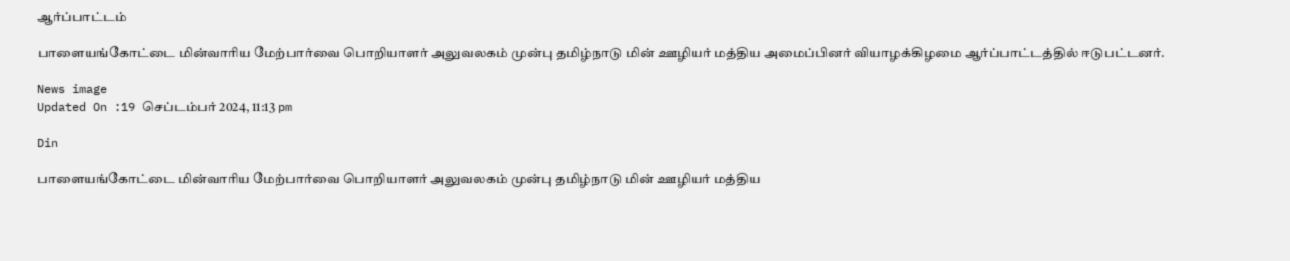ஆர்ப்பாட்டம்

பாளையங்கோட்டை மின்வாரிய மேற்பார்வை பொறியாளர் அலுவலகம் முன்பு தமிழ்நாடு மின் ஊழியர் மத்திய அமைப்பினர் வியாழக்கிழமை ஆர்ப்பாட்டத்தில் ஈடுபட்டனர்.

News image
Updated On :19 செப்டம்பர் 2024, 11:13 pm

Din

பாளையங்கோட்டை மின்வாரிய மேற்பார்வை பொறியாளர் அலுவலகம் முன்பு தமிழ்நாடு மின் ஊழியர் மத்திய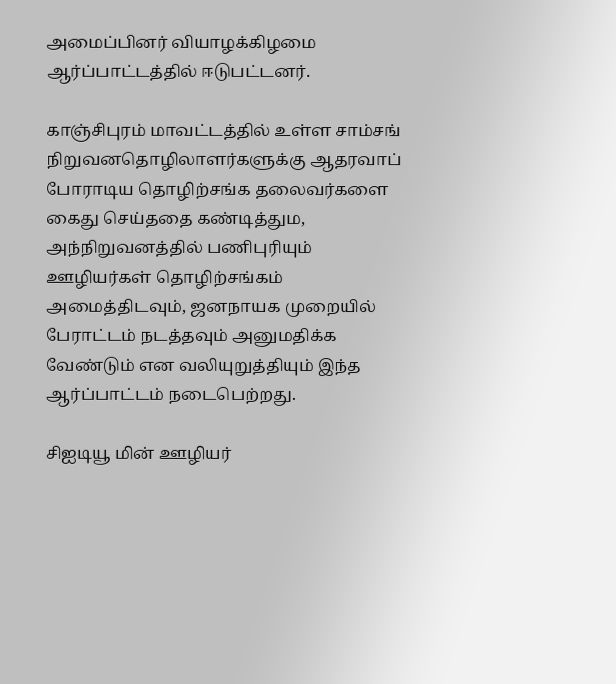அமைப்பினர் வியாழக்கிழமை ஆர்ப்பாட்டத்தில் ஈடுபட்டனர்.

காஞ்சிபுரம் மாவட்டத்தில் உள்ள சாம்சங் நிறுவனதொழிலாளர்களுக்கு ஆதரவாப் போராடிய தொழிற்சங்க தலைவர்களை கைது செய்ததை கண்டித்தும, அந்நிறுவனத்தில் பணிபுரியும் ஊழியர்கள் தொழிற்சங்கம் அமைத்திடவும், ஜனநாயக முறையில் பேராட்டம் நடத்தவும் அனுமதிக்க வேண்டும் என வலியுறுத்தியும் இந்த ஆர்ப்பாட்டம் நடைபெற்றது.

சிஐடியூ மின் ஊழியர்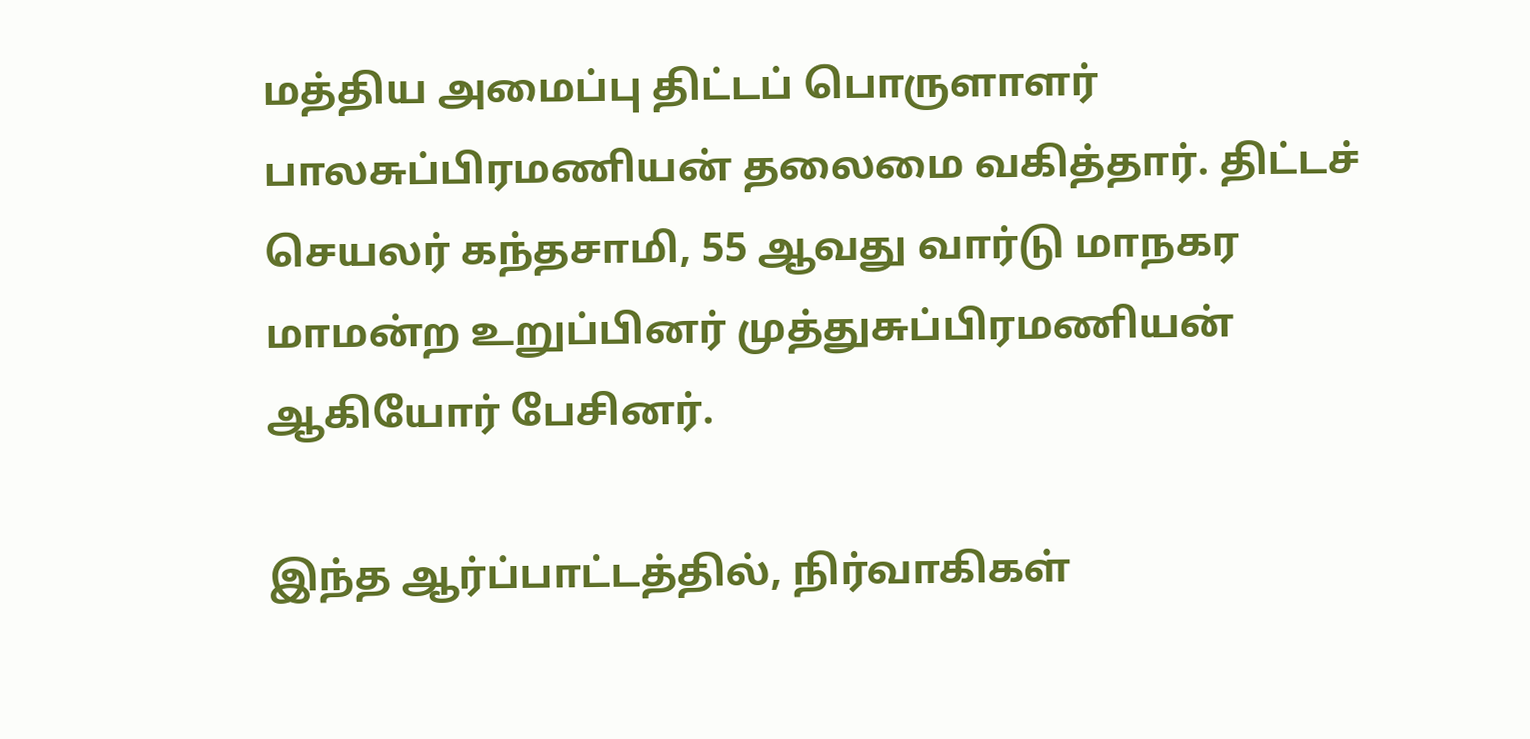மத்திய அமைப்பு திட்டப் பொருளாளர் பாலசுப்பிரமணியன் தலைமை வகித்தார். திட்டச் செயலர் கந்தசாமி, 55 ஆவது வார்டு மாநகர மாமன்ற உறுப்பினர் முத்துசுப்பிரமணியன் ஆகியோர் பேசினர்.

இந்த ஆர்ப்பாட்டத்தில், நிர்வாகிகள்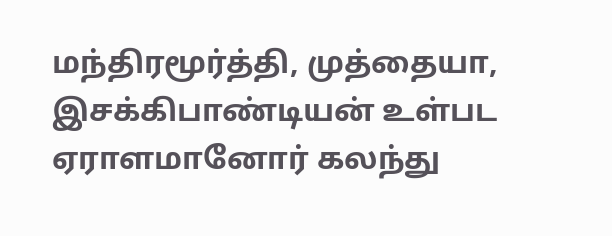மந்திரமூர்த்தி, முத்தையா, இசக்கிபாண்டியன் உள்பட ஏராளமானோர் கலந்து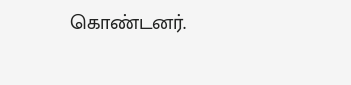கொண்டனர்.